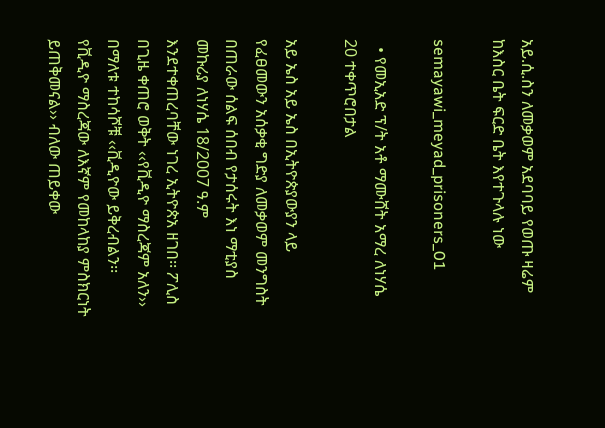አይ.ሲ.ስን ለመቃወም አደባባይ የወጡ ዛሬም ከእስር ቤት ፍርድ ቤት እየተጉላሉ ነው

semayawi_meyad_prisoners_01

  • የመኢአድ ፕ/ት አቶ ማሙሸት አማረ ለነሃሴ 20 ተቀጥሮበታል

አይ ኤስ አይ ኤስ በኢትዮጵያውያን ላይ የፈፀመውን አሰቃቂ ግድያ ለመቃወም መንግስት በጠራው ሰልፍ ሰበብ የታሰሩት እነ ማቲያስ መኩሪያ ለነሃሴ 18/2007 ዓ.ም እንደተቀጠረባቸው ነገረ ኢትዮጵአ ዘገበ፡፡ ፖሊስ በጊዜ ቀጠሮ ወቅት ‹‹የቪዲዮ ማስረጃም አለን›› በማለቱ ተከሳሾቹ ‹‹ቪዲዮው ይቅረብልን፡፡ የቪዲዮ ማስረጃው ለእኛም የመከላከያ ምስክርነት ይጠቅመናል›› ብለው ጠይቀው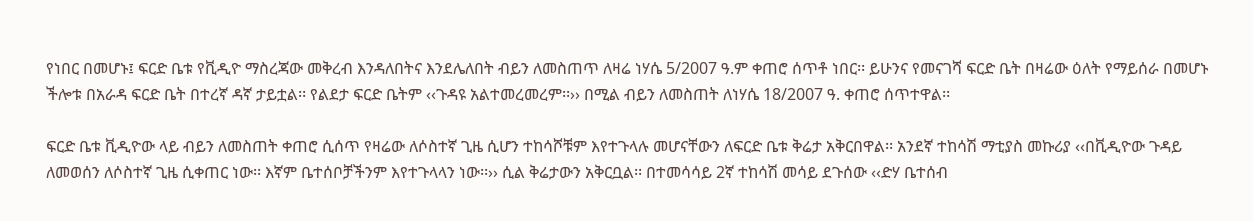የነበር በመሆኑ፤ ፍርድ ቤቱ የቪዲዮ ማስረጃው መቅረብ እንዳለበትና እንደሌለበት ብይን ለመስጠጥ ለዛሬ ነሃሴ 5/2007 ዓ.ም ቀጠሮ ሰጥቶ ነበር፡፡ ይሁንና የመናገሻ ፍርድ ቤት በዛሬው ዕለት የማይሰራ በመሆኑ ችሎቱ በአራዳ ፍርድ ቤት በተረኛ ዳኛ ታይቷል፡፡ የልደታ ፍርድ ቤትም ‹‹ጉዳዩ አልተመረመረም፡፡›› በሚል ብይን ለመስጠት ለነሃሴ 18/2007 ዓ. ቀጠሮ ሰጥተዋል፡፡

ፍርድ ቤቱ ቪዲዮው ላይ ብይን ለመስጠት ቀጠሮ ሲሰጥ የዛሬው ለሶስተኛ ጊዜ ሲሆን ተከሳሾቹም እየተጉላሉ መሆናቸውን ለፍርድ ቤቱ ቅሬታ አቅርበዋል፡፡ አንደኛ ተከሳሽ ማቲያስ መኩሪያ ‹‹በቪዲዮው ጉዳይ ለመወሰን ለሶስተኛ ጊዜ ሲቀጠር ነው፡፡ እኛም ቤተሰቦቻችንም እየተጉላላን ነው፡፡›› ሲል ቅሬታውን አቅርቧል፡፡ በተመሳሳይ 2ኛ ተከሳሽ መሳይ ደጉሰው ‹‹ድሃ ቤተሰብ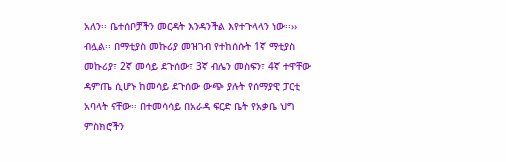አለን፡፡ ቤተሰቦቻችን መርዳት እንዳንችል እየተጉላላን ነው፡፡›› ብሏል፡፡ በማቲያስ መኩሪያ መዝገብ የተከሰሱት 1ኛ ማቲያስ መኩሪያ፣ 2ኛ መሳይ ደጉሰው፣ 3ኛ ብሌን መስፍን፣ 4ኛ ተዋቸው ዳምጤ ሲሆኑ ከመሳይ ደጉሰው ውጭ ያሉት የሰማያዊ ፓርቲ አባላት ናቸው፡፡ በተመሳሳይ በአራዳ ፍርድ ቤት የአቃቤ ህግ ምስክሮችን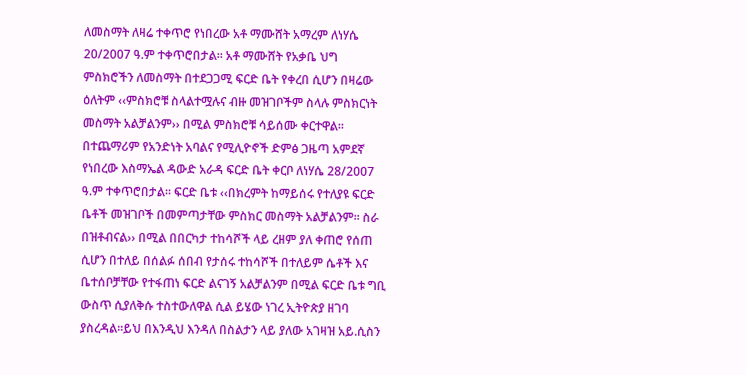ለመስማት ለዛሬ ተቀጥሮ የነበረው አቶ ማሙሸት አማረም ለነሃሴ 20/2007 ዓ.ም ተቀጥሮበታል፡፡ አቶ ማሙሸት የአቃቤ ህግ ምስክሮችን ለመስማት በተደጋጋሚ ፍርድ ቤት የቀረበ ሲሆን በዛሬው ዕለትም ‹‹ምስክሮቹ ስላልተሟሉና ብዙ መዝገቦችም ስላሉ ምስክርነት መስማት አልቻልንም›› በሚል ምስክሮቹ ሳይሰሙ ቀርተዋል፡፡ በተጨማሪም የአንድነት አባልና የሚሊዮኖች ድምፅ ጋዜጣ አምደኛ የነበረው እስማኤል ዳውድ አራዳ ፍርድ ቤት ቀርቦ ለነሃሴ 28/2007 ዓ.ም ተቀጥሮበታል፡፡ ፍርድ ቤቱ ‹‹በክረምት ከማይሰሩ የተለያዩ ፍርድ ቤቶች መዝገቦች በመምጣታቸው ምስክር መስማት አልቻልንም፡፡ ስራ በዝቶብናል›› በሚል በበርካታ ተከሳሾች ላይ ረዘም ያለ ቀጠሮ የሰጠ ሲሆን በተለይ በሰልፉ ሰበብ የታሰሩ ተከሳሾች በተለይም ሴቶች እና ቤተሰቦቻቸው የተፋጠነ ፍርድ ልናገኝ አልቻልንም በሚል ፍርድ ቤቱ ግቢ ውስጥ ሲያለቅሱ ተስተውለዋል ሲል ይሄው ነገረ ኢትዮጵያ ዘገባ ያስረዳል።ይህ በእንዲህ እንዳለ በስልታን ላይ ያለው አገዛዝ አይ.ሲስን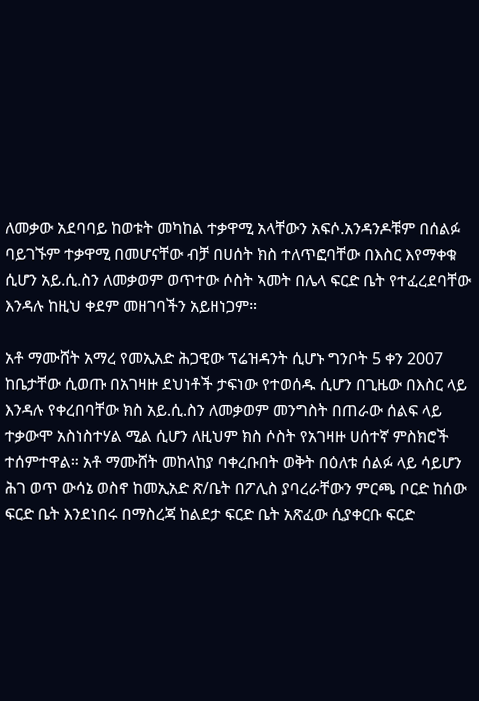ለመቃው አደባባይ ከወቱት መካከል ተቃዋሚ አላቸውን አፍሶ.አንዳንዶቹም በሰልፉ ባይገኙም ተቃዋሚ በመሆናቸው ብቻ በሀሰት ክስ ተለጥፎባቸው በእስር እየማቀቁ ሲሆን አይ.ሲ.ስን ለመቃወም ወጥተው ሶስት ኣመት በሌላ ፍርድ ቤት የተፈረደባቸው እንዳሉ ከዚህ ቀደም መዘገባችን አይዘነጋም።

አቶ ማሙሸት አማረ የመኢአድ ሕጋዊው ፕሬዝዳንት ሲሆኑ ግንቦት 5 ቀን 2007 ከቤታቸው ሲወጡ በአገዛዙ ደህነቶች ታፍነው የተወሰዱ ሲሆን በጊዜው በእስር ላይ እንዳሉ የቀረበባቸው ክስ አይ.ሲ.ስን ለመቃወም መንግስት በጠራው ሰልፍ ላይ ተቃውሞ አስነስተሃል ሚል ሲሆን ለዚህም ክስ ሶስት የአገዛዙ ሀሰተኛ ምስክሮች ተሰምተዋል። አቶ ማሙሸት መከላከያ ባቀረቡበት ወቅት በዕለቱ ሰልፉ ላይ ሳይሆን ሕገ ወጥ ውሳኔ ወስኖ ከመኢአድ ጽ/ቤት በፖሊስ ያባረራቸውን ምርጫ ቦርድ ከሰው ፍርድ ቤት እንደነበሩ በማስረጃ ከልደታ ፍርድ ቤት አጽፈው ሲያቀርቡ ፍርድ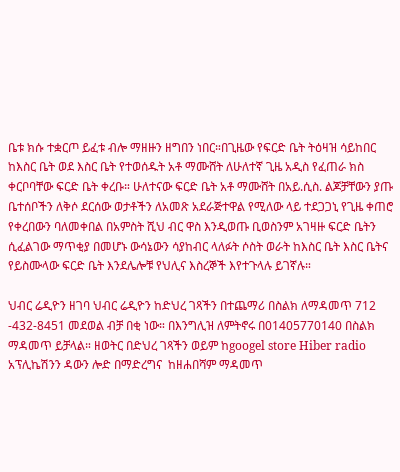ቤቱ ክሱ ተቋርጦ ይፈቱ ብሎ ማዘዙን ዘግበን ነበር።በጊዜው የፍርድ ቤት ትዕዛዝ ሳይከበር ከእስር ቤት ወደ እስር ቤት የተወሰዱት አቶ ማሙሸት ለሁለተኛ ጊዜ አዲስ የፈጠራ ክስ ቀርቦባቸው ፍርድ ቤት ቀረቡ። ሁለተናው ፍርድ ቤት አቶ ማሙሸት በአይ.ሲስ. ልጆቻቸውን ያጡ ቤተሰቦችን ለቅሶ ደርሰው ወታቶችን ለአመጽ አደራጅተዋል የሚለው ላይ ተደጋጋኒ የጊዜ ቀጠሮ የቀረበውን ባለመቀበል በአምስት ሺህ ብር ዋስ እንዲወጡ ቢወስንም አገዛዙ ፍርድ ቤትን ሲፈልገው ማጥቂያ በመሆኑ ውሳኔውን ሳያከብር ላለፉት ሶስት ወራት ከእስር ቤት እስር ቤትና የይስሙላው ፍርድ ቤት እንደሌሎቹ የህሊና እስረኞች እየተጉላሉ ይገኛሉ።

ህብር ሬዲዮን ዘገባ ህብር ሬዲዮን ከድህረ ገጻችን በተጨማሪ በስልክ ለማዳመጥ 712 -432-8451 መደወል ብቻ በቂ ነው። በእንግሊዝ ለምትኖሩ በ01405770140 በስልክ ማዳመጥ ይቻላል። ዘወትር በድህረ ገጻችን ወይም ከgoogel store Hiber radio አፕሊኬሽንን ዳውን ሎድ በማድረግና  ከዘሐበሻም ማዳመጥ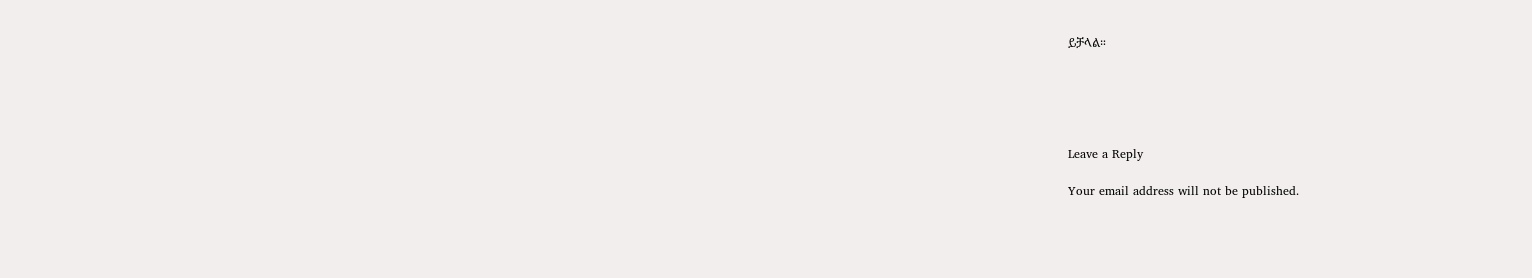ይቻላል።





Leave a Reply

Your email address will not be published.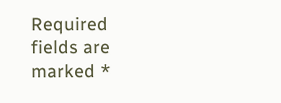Required fields are marked *